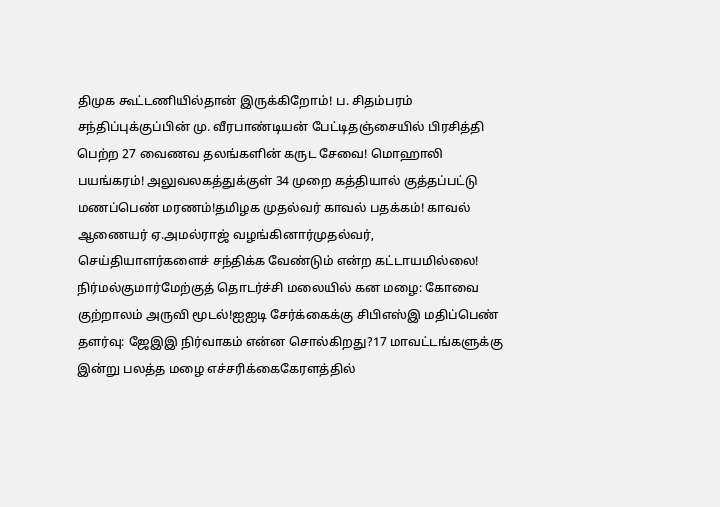திமுக கூட்டணியில்தான் இருக்கிறோம்! ப. சிதம்பரம் சந்திப்புக்குப்பின் மு. வீரபாண்டியன் பேட்டிதஞ்சையில் பிரசித்தி பெற்ற 27 வைணவ தலங்களின் கருட சேவை! மொஹாலி பயங்கரம்! அலுவலகத்துக்குள் 34 முறை கத்தியால் குத்தப்பட்டு மணப்பெண் மரணம்!தமிழக முதல்வர் காவல் பதக்கம்! காவல் ஆணையர் ஏ.அமல்ராஜ் வழங்கினார்முதல்வர், செய்தியாளர்களைச் சந்திக்க வேண்டும் என்ற கட்டாயமில்லை! நிர்மல்குமார்மேற்குத் தொடர்ச்சி மலையில் கன மழை: கோவை குற்றாலம் அருவி மூடல்!ஐஐடி சேர்க்கைக்கு சிபிஎஸ்இ மதிப்பெண் தளர்வு: ஜேஇஇ நிர்வாகம் என்ன சொல்கிறது?17 மாவட்டங்களுக்கு இன்று பலத்த மழை எச்சரிக்கைகேரளத்தில்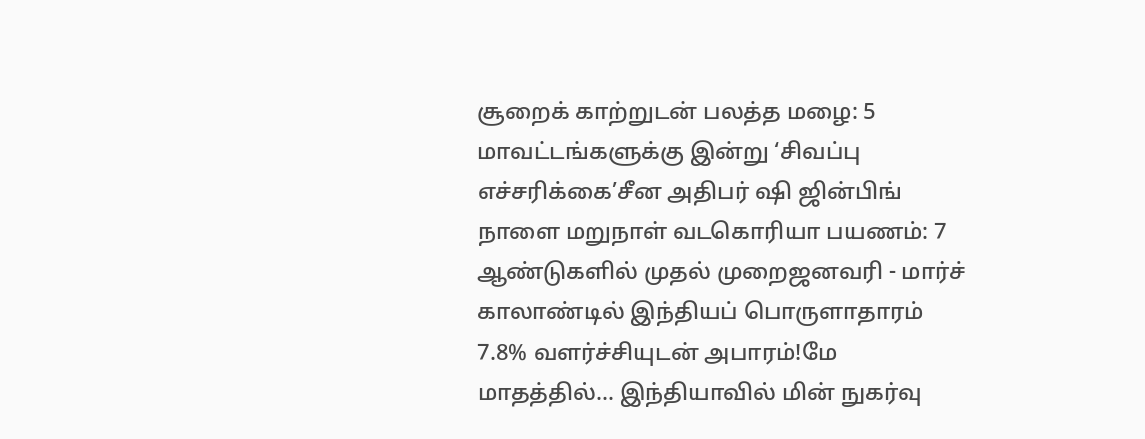சூறைக் காற்றுடன் பலத்த மழை: 5 மாவட்டங்களுக்கு இன்று ‘சிவப்பு எச்சரிக்கை’சீன அதிபர் ஷி ஜின்பிங் நாளை மறுநாள் வடகொரியா பயணம்: 7 ஆண்டுகளில் முதல் முறைஜனவரி - மார்ச் காலாண்டில் இந்தியப் பொருளாதாரம் 7.8% வளர்ச்சியுடன் அபாரம்!மே மாதத்தில்... இந்தியாவில் மின் நுகர்வு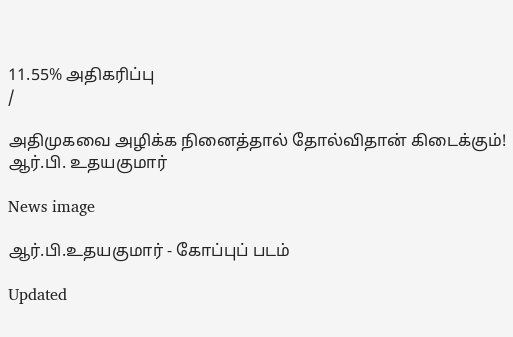11.55% அதிகரிப்பு
/

அதிமுகவை அழிக்க நினைத்தால் தோல்விதான் கிடைக்கும்! ஆர்.பி. உதயகுமார்

News image

ஆர்.பி.உதயகுமார் - கோப்புப் படம்

Updated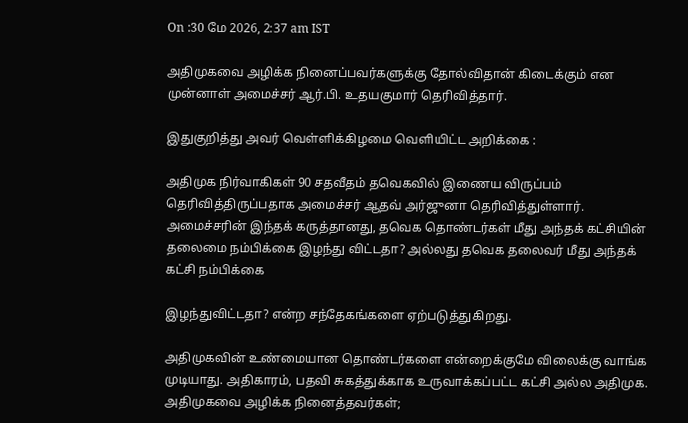On :30 மே 2026, 2:37 am IST

அதிமுகவை அழிக்க நினைப்பவர்களுக்கு தோல்விதான் கிடைக்கும் என முன்னாள் அமைச்சர் ஆர்.பி. உதயகுமார் தெரிவித்தார்.

இதுகுறித்து அவர் வெள்ளிக்கிழமை வெளியிட்ட அறிக்கை :

அதிமுக நிர்வாகிகள் 90 சதவீதம் தவெகவில் இணைய விருப்பம் தெரிவித்திருப்பதாக அமைச்சர் ஆதவ் அர்ஜுனா தெரிவித்துள்ளார். அமைச்சரின் இந்தக் கருத்தானது, தவெக தொண்டர்கள் மீது அந்தக் கட்சியின் தலைமை நம்பிக்கை இழந்து விட்டதா? அல்லது தவெக தலைவர் மீது அந்தக் கட்சி நம்பிக்கை

இழந்துவிட்டதா? என்ற சந்தேகங்களை ஏற்படுத்துகிறது.

அதிமுகவின் உண்மையான தொண்டர்களை என்றைக்குமே விலைக்கு வாங்க முடியாது. அதிகாரம், பதவி சுகத்துக்காக உருவாக்கப்பட்ட கட்சி அல்ல அதிமுக. அதிமுகவை அழிக்க நினைத்தவர்கள்;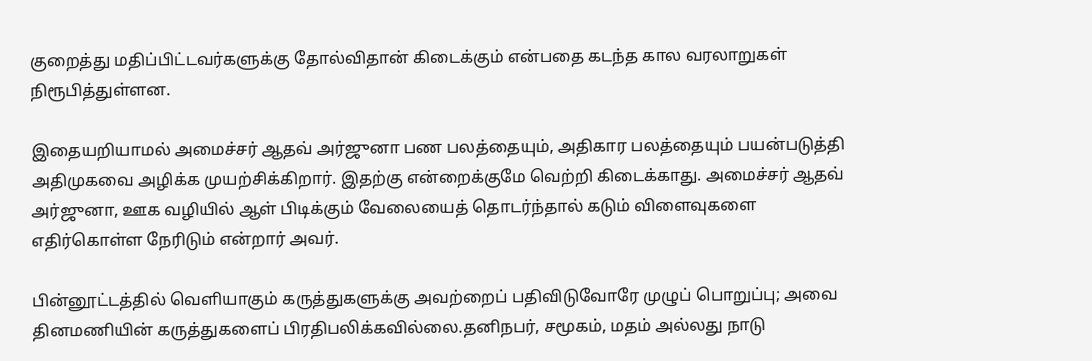குறைத்து மதிப்பிட்டவர்களுக்கு தோல்விதான் கிடைக்கும் என்பதை கடந்த கால வரலாறுகள் நிரூபித்துள்ளன.

இதையறியாமல் அமைச்சர் ஆதவ் அர்ஜுனா பண பலத்தையும், அதிகார பலத்தையும் பயன்படுத்தி அதிமுகவை அழிக்க முயற்சிக்கிறார். இதற்கு என்றைக்குமே வெற்றி கிடைக்காது. அமைச்சர் ஆதவ் அர்ஜுனா, ஊக வழியில் ஆள் பிடிக்கும் வேலையைத் தொடர்ந்தால் கடும் விளைவுகளை எதிர்கொள்ள நேரிடும் என்றார் அவர்.

பின்னூட்டத்தில் வெளியாகும் கருத்துகளுக்கு அவற்றைப் பதிவிடுவோரே முழுப் பொறுப்பு; அவை தினமணியின் கருத்துகளைப் பிரதிபலிக்கவில்லை.தனிநபர், சமூகம், மதம் அல்லது நாடு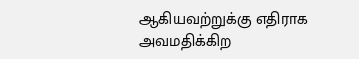ஆகியவற்றுக்கு எதிராக அவமதிக்கிற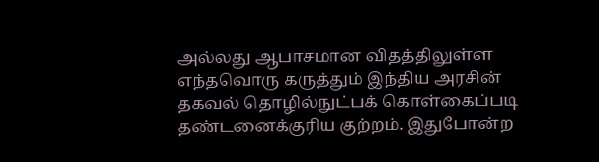அல்லது ஆபாசமான விதத்திலுள்ள எந்தவொரு கருத்தும் இந்திய அரசின் தகவல் தொழில்நுட்பக் கொள்கைப்படி தண்டனைக்குரிய குற்றம். இதுபோன்ற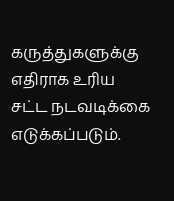கருத்துகளுக்கு எதிராக உரிய சட்ட நடவடிக்கை எடுக்கப்படும்.